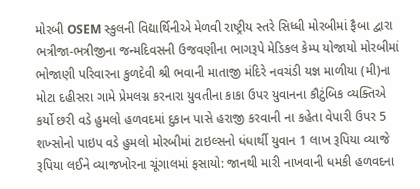મોરબી OSEM સ્કુલની વિદ્યાર્થિનીએ મેળવી રાષ્ટ્રીય સ્તરે સિધ્ધી મોરબીમાં ફૈબા દ્વારા ભત્રીજા-ભત્રીજીના જન્મદિવસની ઉજવણીના ભાગરૂપે મેડિકલ કેમ્પ યોજાયો મોરબીમાં ભોજાણી પરિવારના કુળદેવી શ્રી ભવાની માતાજી મંદિરે નવચંડી યજ્ઞ માળીયા (મી)ના મોટા દહીસરા ગામે પ્રેમલગ્ન કરનારા યુવતીના કાકા ઉપર યુવાનના કૌટુંબિક વ્યક્તિએ કર્યો છરી વડે હુમલો હળવદમાં દુકાન પાસે હરાજી કરવાની ના કહેતા વેપારી ઉપર 5 શખ્સોનો પાઇપ વડે હુમલો મોરબીમાં ટાઇલ્સનો ધંધાર્થી યુવાન 1 લાખ રૂપિયા વ્યાજે રૂપિયા લઈને વ્યાજખોરના ચૂંગાલમાં ફસાયો: જાનથી મારી નાખવાની ધમકી હળવદના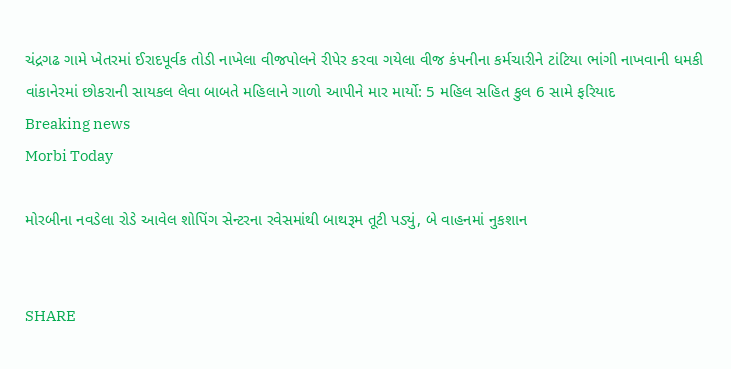ચંદ્રગઢ ગામે ખેતરમાં ઈરાદપૂર્વક તોડી નાખેલા વીજપોલને રીપેર કરવા ગયેલા વીજ કંપનીના કર્મચારીને ટાંટિયા ભાંગી નાખવાની ધમકી વાંકાનેરમાં છોકરાની સાયકલ લેવા બાબતે મહિલાને ગાળો આપીને માર માર્યો: 5 મહિલ સહિત કુલ 6 સામે ફરિયાદ
Breaking news
Morbi Today

મોરબીના નવડેલા રોડે આવેલ શોપિંગ સેન્ટરના રવેસમાંથી બાથરૂમ તૂટી પડ્યું, બે વાહનમાં નુકશાન


SHARE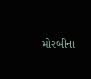મોરબીના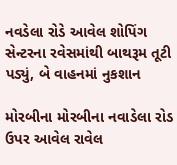નવડેલા રોડે આવેલ શોપિંગ સેન્ટરના રવેસમાંથી બાથરૂમ તૂટી પડ્યું, બે વાહનમાં નુકશાન

મોરબીના મોરબીના નવાડેલા રોડ ઉપર આવેલ રાવેલ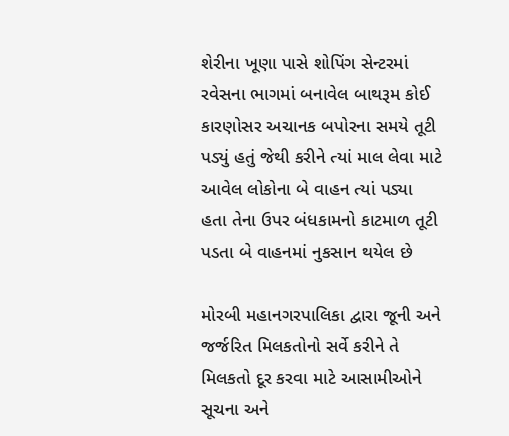શેરીના ખૂણા પાસે શોપિંગ સેન્ટરમાં રવેસના ભાગમાં બનાવેલ બાથરૂમ કોઈ કારણોસર અચાનક બપોરના સમયે તૂટી પડ્યું હતું જેથી કરીને ત્યાં માલ લેવા માટે આવેલ લોકોના બે વાહન ત્યાં પડ્યા હતા તેના ઉપર બંધકામનો કાટમાળ તૂટી પડતા બે વાહનમાં નુકસાન થયેલ છે

મોરબી મહાનગરપાલિકા દ્વારા જૂની અને જર્જરિત મિલકતોનો સર્વે કરીને તે મિલકતો દૂર કરવા માટે આસામીઓને સૂચના અને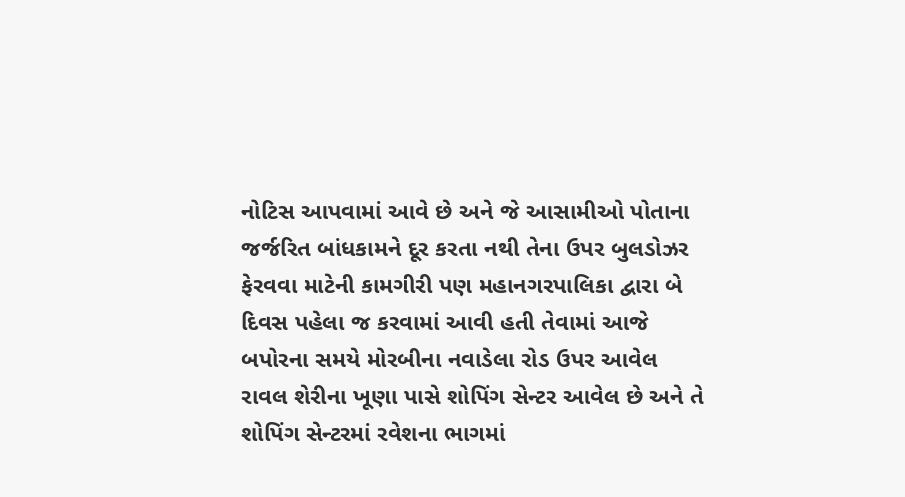નોટિસ આપવામાં આવે છે અને જે આસામીઓ પોતાના જર્જરિત બાંધકામને દૂર કરતા નથી તેના ઉપર બુલડોઝર ફેરવવા માટેની કામગીરી પણ મહાનગરપાલિકા દ્વારા બે દિવસ પહેલા જ કરવામાં આવી હતી તેવામાં આજે બપોરના સમયે મોરબીના નવાડેલા રોડ ઉપર આવેલ રાવલ શેરીના ખૂણા પાસે શોપિંગ સેન્ટર આવેલ છે અને તે શોપિંગ સેન્ટરમાં રવેશના ભાગમાં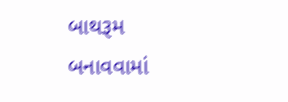બાથરૂમ બનાવવામાં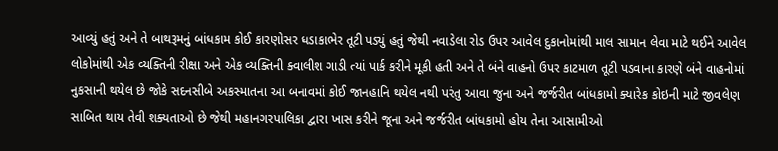આવ્યું હતું અને તે બાથરૂમનું બાંધકામ કોઈ કારણોસર ધડાકાભેર તૂટી પડ્યું હતું જેથી નવાડેલા રોડ ઉપર આવેલ દુકાનોમાંથી માલ સામાન લેવા માટે થઈને આવેલ લોકોમાંથી એક વ્યક્તિની રીક્ષા અને એક વ્યક્તિની ક્વાલીશ ગાડી ત્યાં પાર્ક કરીને મૂકી હતી અને તે બંને વાહનો ઉપર કાટમાળ તૂટી પડવાના કારણે બંને વાહનોમાં નુકસાની થયેલ છે જોકે સદનસીબે અકસ્માતના આ બનાવમાં કોઈ જાનહાનિ થયેલ નથી પરંતુ આવા જુના અને જર્જરીત બાંધકામો ક્યારેક કોઇની માટે જીવલેણ સાબિત થાય તેવી શક્યતાઓ છે જેથી મહાનગરપાલિકા દ્વારા ખાસ કરીને જૂના અને જર્જરીત બાંધકામો હોય તેના આસામીઓ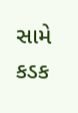સામે કડક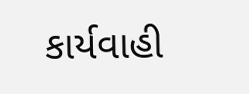કાર્યવાહી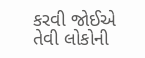કરવી જોઈએ તેવી લોકોની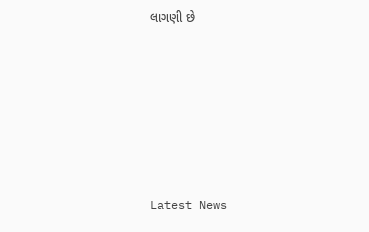લાગણી છે






Latest News